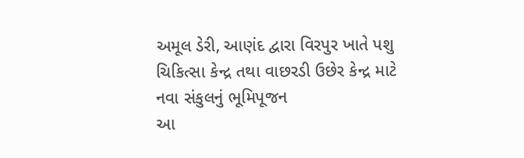અમૂલ ડેરી, આણંદ દ્વારા વિરપુર ખાતે પશુ ચિકિત્સા કેન્દ્ર તથા વાછરડી ઉછેર કેન્દ્ર માટે નવા સંકુલનું ભૂમિપૂજન
આ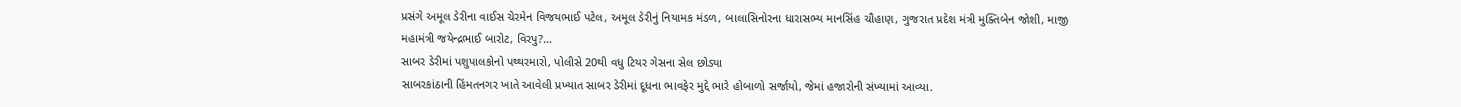પ્રસંગે અમૂલ ડેરીના વાઈસ ચેરમેન વિજયભાઈ પટેલ, અમૂલ ડેરીનું નિયામક મંડળ, બાલાસિનોરના ધારાસભ્ય માનસિંહ ચૌહાણ, ગુજરાત પ્રદેશ મંત્રી મુક્તિબેન જોશી, માજી મહામંત્રી જયેન્દ્રભાઈ બારોટ, વિરપુ?...
સાબર ડેરીમાં પશુપાલકોનો પથ્થરમારો, પોલીસે 20થી વધુ ટિયર ગેસના સેલ છોડ્યા
સાબરકાંઠાની હિંમતનગર ખાતે આવેલી પ્રખ્યાત સાબર ડેરીમાં દૂધના ભાવફેર મુદ્દે ભારે હોબાળો સર્જાયો, જેમાં હજારોની સંખ્યામાં આવ્યા.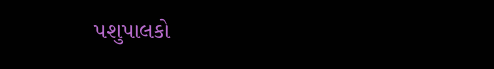પશુપાલકો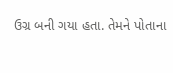ઉગ્ર બની ગયા હતા. તેમને પોતાના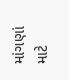માંગણાં માટે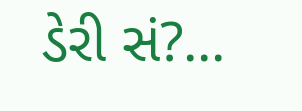ડેરી સં?...